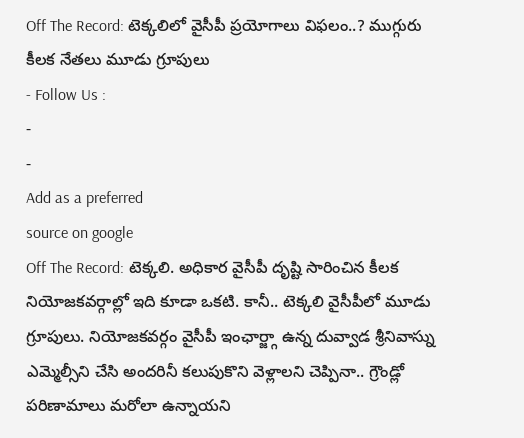Off The Record: టెక్కలిలో వైసీపీ ప్రయోగాలు విఫలం..? ముగ్గురు కీలక నేతలు మూడు గ్రూపులు
- Follow Us :
-
-
Add as a preferred
source on google
Off The Record: టెక్కలి. అధికార వైసీపీ దృష్టి సారించిన కీలక నియోజకవర్గాల్లో ఇది కూడా ఒకటి. కానీ.. టెక్కలి వైసీపీలో మూడు గ్రూపులు. నియోజకవర్గం వైసీపీ ఇంఛార్జ్గా ఉన్న దువ్వాడ శ్రీనివాస్ను ఎమ్మెల్సీని చేసి అందరినీ కలుపుకొని వెళ్లాలని చెప్పినా.. గ్రౌండ్లో పరిణామాలు మరోలా ఉన్నాయని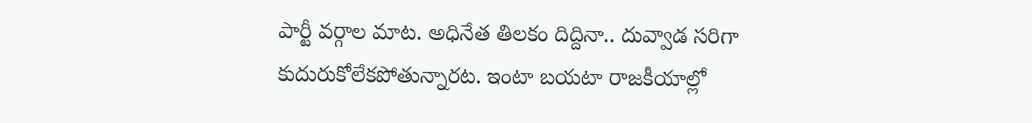పార్టీ వర్గాల మాట. అధినేత తిలకం దిద్దినా.. దువ్వాడ సరిగా కుదురుకోలేకపోతున్నారట. ఇంటా బయటా రాజకీయాల్లో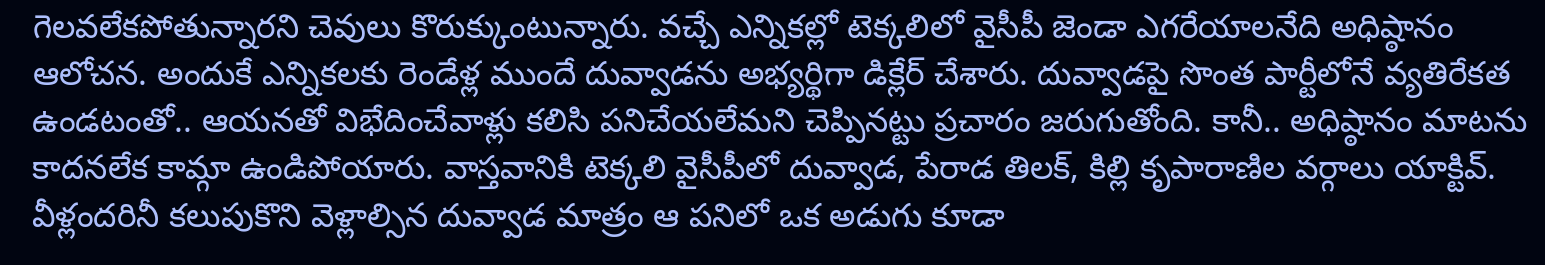గెలవలేకపోతున్నారని చెవులు కొరుక్కుంటున్నారు. వచ్చే ఎన్నికల్లో టెక్కలిలో వైసీపీ జెండా ఎగరేయాలనేది అధిష్ఠానం ఆలోచన. అందుకే ఎన్నికలకు రెండేళ్ల ముందే దువ్వాడను అభ్యర్థిగా డిక్లేర్ చేశారు. దువ్వాడపై సొంత పార్టీలోనే వ్యతిరేకత ఉండటంతో.. ఆయనతో విభేదించేవాళ్లు కలిసి పనిచేయలేమని చెప్పినట్టు ప్రచారం జరుగుతోంది. కానీ.. అధిష్ఠానం మాటను కాదనలేక కామ్గా ఉండిపోయారు. వాస్తవానికి టెక్కలి వైసీపీలో దువ్వాడ, పేరాడ తిలక్, కిల్లి కృపారాణిల వర్గాలు యాక్టివ్. వీళ్లందరినీ కలుపుకొని వెళ్లాల్సిన దువ్వాడ మాత్రం ఆ పనిలో ఒక అడుగు కూడా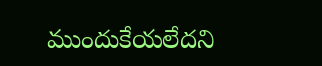ముందుకేయలేదని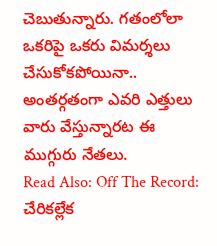చెబుతున్నారు. గతంలోలా ఒకరిపై ఒకరు విమర్శలు చేసుకోకపోయినా.. అంతర్గతంగా ఎవరి ఎత్తులు వారు వేస్తున్నారట ఈ ముగ్గురు నేతలు.
Read Also: Off The Record: చేరికల్లేక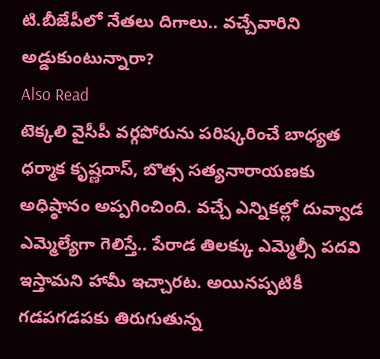టి.బీజేపీలో నేతలు దిగాలు.. వచ్చేవారిని అడ్డుకుంటున్నారా?
Also Read
టెక్కలి వైసీపీ వర్గపోరును పరిష్కరించే బాధ్యత ధర్మాక కృష్ణదాస్, బొత్స సత్యనారాయణకు అధిష్ఠానం అప్పగించింది. వచ్చే ఎన్నికల్లో దువ్వాడ ఎమ్మెల్యేగా గెలిస్తే.. పేరాడ తిలక్కు ఎమ్మెల్సీ పదవి ఇస్తామని హామీ ఇచ్చారట. అయినప్పటికీ గడపగడపకు తిరుగుతున్న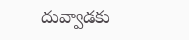దువ్వాడకు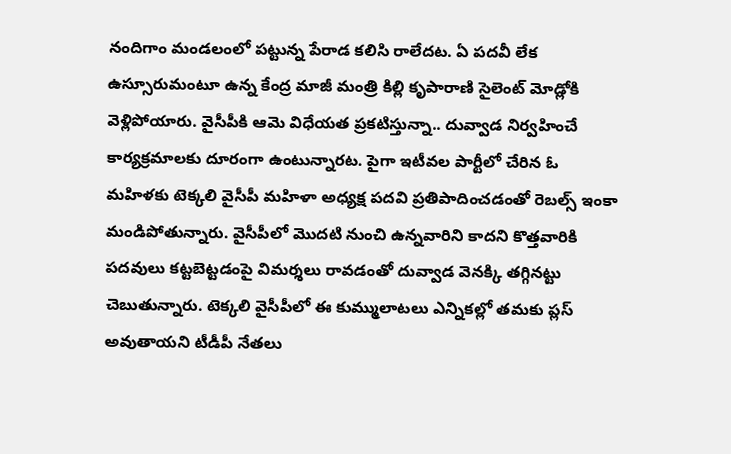నందిగాం మండలంలో పట్టున్న పేరాడ కలిసి రాలేదట. ఏ పదవీ లేక ఉస్సూరుమంటూ ఉన్న కేంద్ర మాజీ మంత్రి కిల్లి కృపారాణి సైలెంట్ మోడ్లోకి వెళ్లిపోయారు. వైసీపీకి ఆమె విధేయత ప్రకటిస్తున్నా.. దువ్వాడ నిర్వహించే కార్యక్రమాలకు దూరంగా ఉంటున్నారట. పైగా ఇటీవల పార్టీలో చేరిన ఓ మహిళకు టెక్కలి వైసీపీ మహిళా అధ్యక్ష పదవి ప్రతిపాదించడంతో రెబల్స్ ఇంకా మండిపోతున్నారు. వైసీపీలో మొదటి నుంచి ఉన్నవారిని కాదని కొత్తవారికి పదవులు కట్టబెట్టడంపై విమర్శలు రావడంతో దువ్వాడ వెనక్కి తగ్గినట్టు చెబుతున్నారు. టెక్కలి వైసీపీలో ఈ కుమ్ములాటలు ఎన్నికల్లో తమకు ప్లస్ అవుతాయని టీడీపీ నేతలు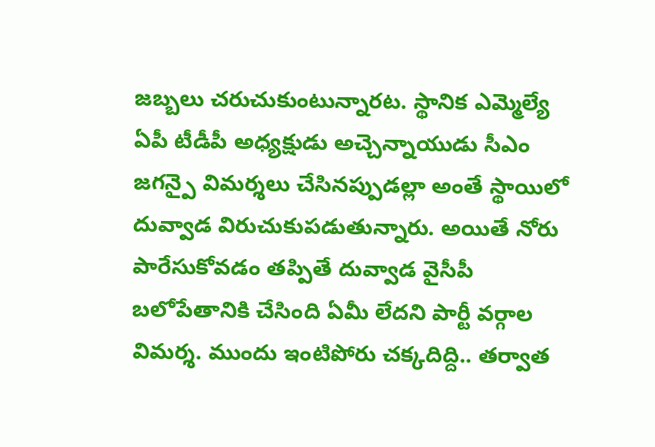జబ్బలు చరుచుకుంటున్నారట. స్థానిక ఎమ్మెల్యే ఏపీ టీడీపీ అధ్యక్షుడు అచ్చెన్నాయుడు సీఎం జగన్పై విమర్శలు చేసినప్పుడల్లా అంతే స్థాయిలో దువ్వాడ విరుచుకుపడుతున్నారు. అయితే నోరు పారేసుకోవడం తప్పితే దువ్వాడ వైసీపీ బలోపేతానికి చేసింది ఏమీ లేదని పార్టీ వర్గాల విమర్శ. ముందు ఇంటిపోరు చక్కదిద్ది.. తర్వాత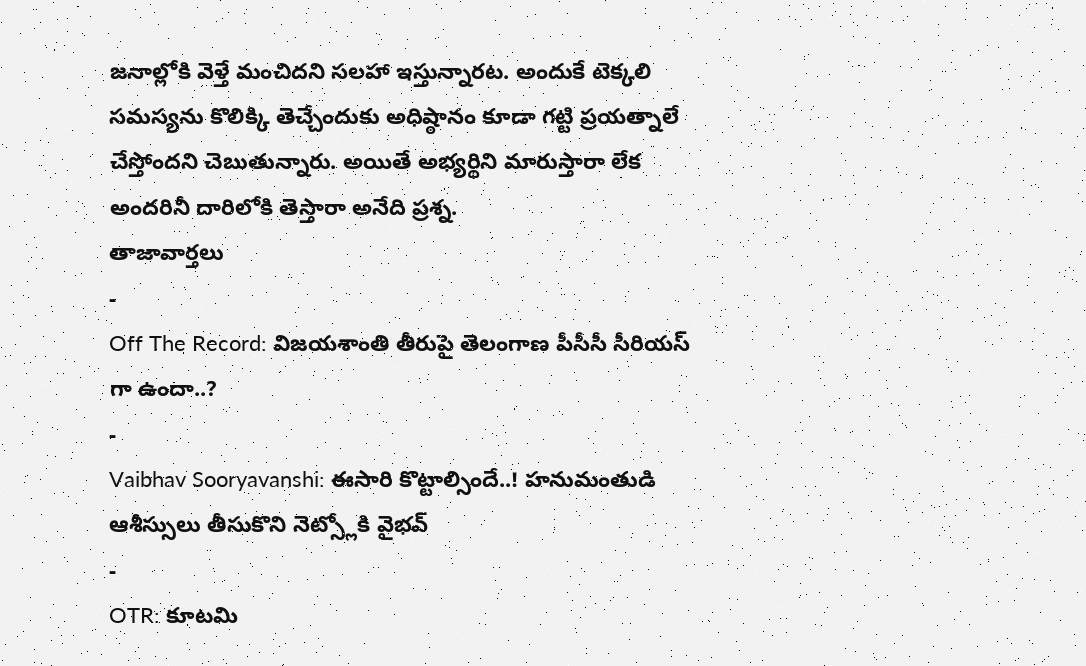జనాల్లోకి వెళ్తే మంచిదని సలహా ఇస్తున్నారట. అందుకే టెక్కలి సమస్యను కొలిక్కి తెచ్చేందుకు అధిష్ఠానం కూడా గట్టి ప్రయత్నాలే చేస్తోందని చెబుతున్నారు. అయితే అభ్యర్థిని మారుస్తారా లేక అందరినీ దారిలోకి తెస్తారా అనేది ప్రశ్న.
తాజావార్తలు
-
Off The Record: విజయశాంతి తీరుపై తెలంగాణ పీసీసీ సీరియస్ గా ఉందా..?
-
Vaibhav Sooryavanshi: ఈసారి కొట్టాల్సిందే..! హనుమంతుడి ఆశీస్సులు తీసుకొని నెట్స్లోకి వైభవ్
-
OTR: కూటమి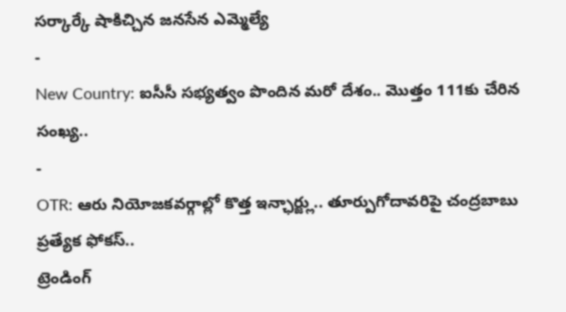సర్కార్కే షాకిచ్చిన జనసేన ఎమ్మెల్యే
-
New Country: ఐసీసీ సభ్యత్వం పొందిన మరో దేశం.. మొత్తం 111కు చేరిన సంఖ్య..
-
OTR: ఆరు నియోజకవర్గాల్లో కొత్త ఇన్ఛార్జ్లు.. తూర్పుగోదావరిపై చంద్రబాబు ప్రత్యేక ఫోకస్..
ట్రెండింగ్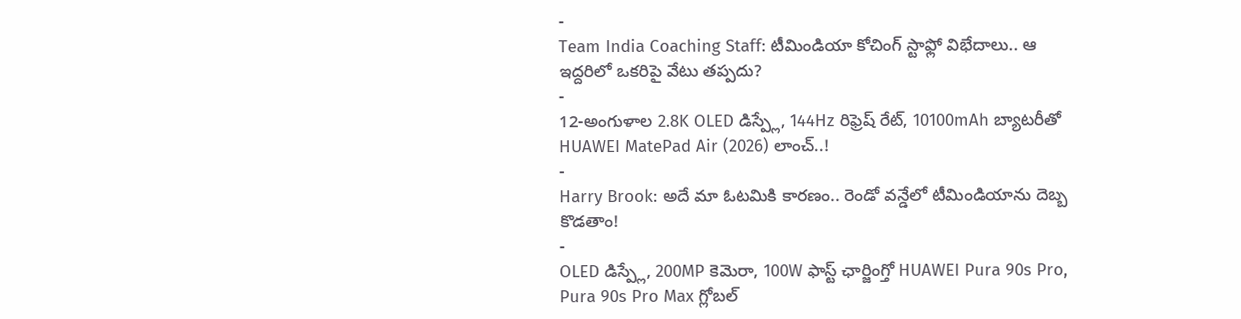-
Team India Coaching Staff: టీమిండియా కోచింగ్ స్టాఫ్లో విభేదాలు.. ఆ ఇద్దరిలో ఒకరిపై వేటు తప్పదు?
-
12-అంగుళాల 2.8K OLED డిస్ప్లే, 144Hz రిఫ్రెష్ రేట్, 10100mAh బ్యాటరీతో HUAWEI MatePad Air (2026) లాంచ్..!
-
Harry Brook: అదే మా ఓటమికి కారణం.. రెండో వన్డేలో టీమిండియాను దెబ్బ కొడతాం!
-
OLED డిస్ప్లే, 200MP కెమెరా, 100W ఫాస్ట్ ఛార్జింగ్తో HUAWEI Pura 90s Pro, Pura 90s Pro Max గ్లోబల్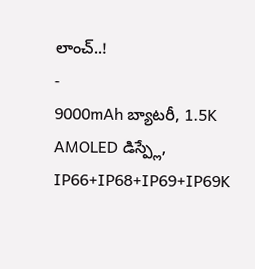లాంచ్..!
-
9000mAh బ్యాటరీ, 1.5K AMOLED డిస్ప్లే, IP66+IP68+IP69+IP69K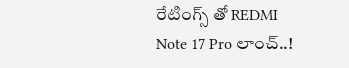రేటింగ్స్ తో REDMI Note 17 Pro లాంచ్..!